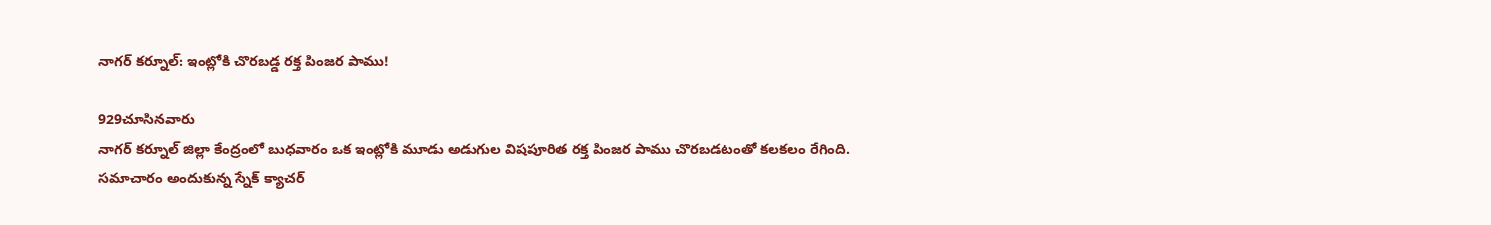నాగర్ కర్నూల్: ఇంట్లోకి చొరబడ్డ రక్త పింజర పాము!

929చూసినవారు
నాగర్ కర్నూల్ జిల్లా కేంద్రంలో బుధవారం ఒక ఇంట్లోకి మూడు అడుగుల విషపూరిత రక్త పింజర పాము చొరబడటంతో కలకలం రేగింది. సమాచారం అందుకున్న స్నేక్ క్యాచర్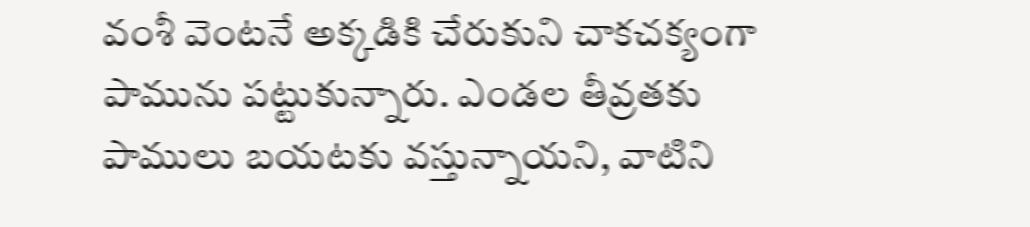వంశీ వెంటనే అక్కడికి చేరుకుని చాకచక్యంగా పామును పట్టుకున్నారు. ఎండల తీవ్రతకు పాములు బయటకు వస్తున్నాయని, వాటిని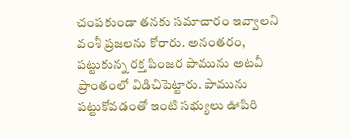చంపకుండా తనకు సమాచారం ఇవ్వాలని వంశీ ప్రజలను కోరారు. అనంతరం, పట్టుకున్న రక్త పింజర పామును అటవీ ప్రాంతంలో విడిచిపెట్టారు. పామును పట్టుకోవడంతో ఇంటి సభ్యులు ఊపిరి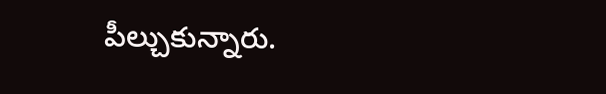పీల్చుకున్నారు.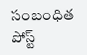సంబంధిత పోస్ట్